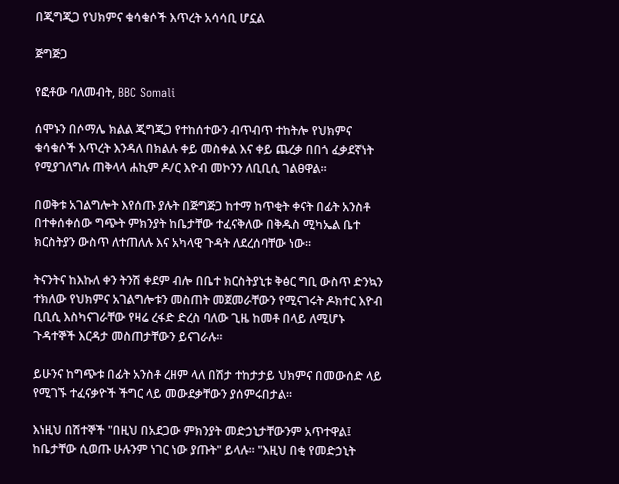በጂግጂጋ የህክምና ቁሳቁሶች እጥረት አሳሳቢ ሆኗል

ጅግጅጋ

የፎቶው ባለመብት, BBC Somali

ሰሞኑን በሶማሌ ክልል ጂግጂጋ የተከሰተውን ብጥብጥ ተከትሎ የህክምና ቁሳቁሶች እጥረት እንዳለ በክልሉ ቀይ መስቀል እና ቀይ ጨረቃ በበጎ ፈቃደኛነት የሚያገለግሉ ጠቅላላ ሐኪም ዶ/ር እዮብ መኮንን ለቢቢሲ ገልፀዋል።

በወቅቱ አገልግሎት እየሰጡ ያሉት በጅግጅጋ ከተማ ከጥቂት ቀናት በፊት አንስቶ በተቀሰቀሰው ግጭት ምክንያት ከቤታቸው ተፈናቅለው በቅዱስ ሚካኤል ቤተ ክርስትያን ውስጥ ለተጠለሉ እና አካላዊ ጉዳት ለደረሰባቸው ነው።

ትናንትና ከእኩለ ቀን ትንሽ ቀደም ብሎ በቤተ ክርስትያኒቱ ቅፅር ግቢ ውስጥ ድንኳን ተክለው የህክምና አገልግሎቱን መስጠት መጀመራቸውን የሚናገሩት ዶክተር እዮብ ቢቢሲ እስካናገራቸው የዛሬ ረፋድ ድረስ ባለው ጊዜ ከመቶ በላይ ለሚሆኑ ጉዳተኞች እርዳታ መስጠታቸውን ይናገራሉ።

ይሁንና ከግጭቱ በፊት አንስቶ ረዘም ላለ በሽታ ተከታታይ ህክምና በመውሰድ ላይ የሚገኙ ተፈናቃዮች ችግር ላይ መውደቃቸውን ያሰምሩበታል።

እነዚህ በሽተኞች "በዚህ በአደጋው ምክንያት መድኃኒታቸውንም አጥተዋል፤ ከቤታቸው ሲወጡ ሁሉንም ነገር ነው ያጡት" ይላሉ። "እዚህ በቂ የመድኃኒት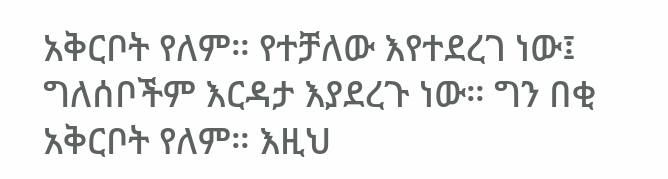አቅርቦት የለም። የተቻለው እየተደረገ ነው፤ ግለሰቦችም እርዳታ እያደረጉ ነው። ግን በቂ አቅርቦት የለም። እዚህ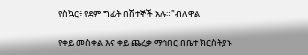የስኳር፥ የደም ግፊት በሽተኞች አሉ።"ብለዋል

የቀይ መስቀል እና ቀይ ጨረቃ ማኅበር በቤተ ክርስትያኑ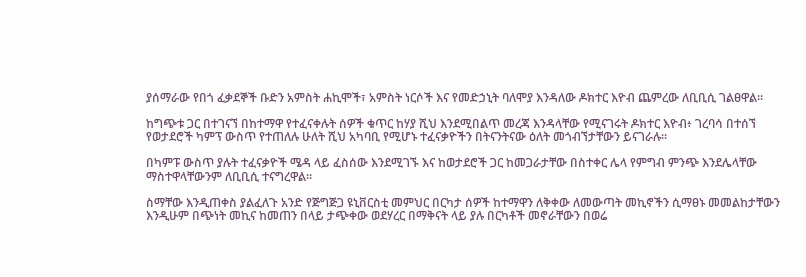ያሰማራው የበጎ ፈቃደኞች ቡድን አምስት ሐኪሞች፣ አምስት ነርሶች እና የመድኃኒት ባለሞያ እንዳለው ዶክተር እዮብ ጨምረው ለቢቢሲ ገልፀዋል።

ከግጭቱ ጋር በተገናኘ በከተማዋ የተፈናቀሉት ሰዎች ቁጥር ከሃያ ሺህ እንደሚበልጥ መረጃ እንዳላቸው የሚናገሩት ዶክተር እዮብ፥ ገረባሳ በተሰኘ የወታደሮች ካምፕ ውስጥ የተጠለሉ ሁለት ሺህ አካባቢ የሚሆኑ ተፈናቃዮችን በትናንትናው ዕለት መጎብኘታቸውን ይናገራሉ።

በካምፑ ውስጥ ያሉት ተፈናቃዮች ሜዳ ላይ ፈስሰው እንደሚገኙ እና ከወታደሮች ጋር ከመጋራታቸው በስተቀር ሌላ የምግብ ምንጭ እንደሌላቸው ማስተዋላቸውንም ለቢቢሲ ተናግረዋል።

ስማቸው እንዲጠቀስ ያልፈለጉ አንድ የጅግጅጋ ዩኒቨርስቲ መምህር በርካታ ሰዎች ከተማዋን ለቅቀው ለመውጣት መኪኖችን ሲማፀኑ መመልከታቸውን እንዲሁም በጭነት መኪና ከመጠን በላይ ታጭቀው ወደሃረር በማቅናት ላይ ያሉ በርካቶች መኖራቸውን በወሬ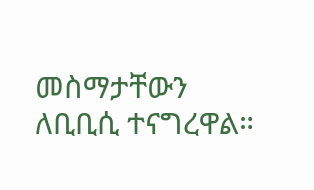መስማታቸውን ለቢቢሲ ተናግረዋል።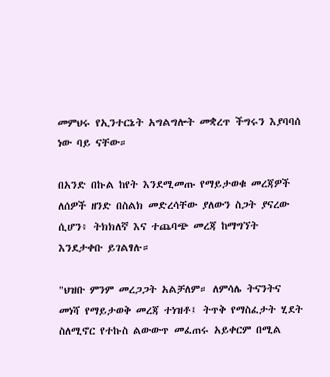መምህሩ የኢንተርኔት አግልግሎት መቋረጥ ችግሩን እያባባሰ ነው ባይ ናቸው።

በአንድ በኩል ከየት እንደሚመጡ የማይታወቁ መረጃዎች ለሰዎች ዘንድ በስልክ መድረሳቸው ያለውን ስጋት ያናረው ሲሆን፥ ትክክለኛ እና ተጨባጭ መረጃ ከማግኘት እንደታቀቡ ይገልፃሉ።

"ህዝቡ ምንም መረጋጋት አልቻለም። ለምሳሌ ትናንትና መነሻ የማይታወቅ መረጃ ተነዝቶ፤ ትጥቅ የማስፈታት ሂደት ስለሚኖር የተኩስ ልውውጥ መፈጠሩ አይቀርም በሚል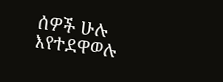ሰዎች ሁሉ እየተደዋወሉ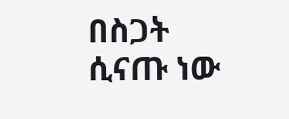በስጋት ሲናጡ ነው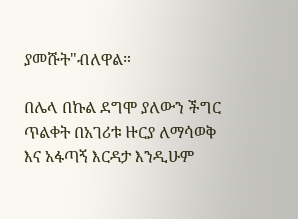ያመሹት"ብለዋል።

በሌላ በኩል ደግሞ ያለውን ችግር ጥልቀት በአገሪቱ ዙርያ ለማሳወቅ እና አፋጣኝ እርዳታ እንዲሁም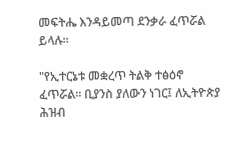መፍትሔ እንዳይመጣ ደንቃራ ፈጥሯል ይላሉ።

"የኢተርኔቱ መቋረጥ ትልቅ ተፅዕኖ ፈጥሯል። ቢያንስ ያለውን ነገር፤ ለኢትዮጵያ ሕዝብ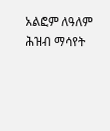አልፎም ለዓለም ሕዝብ ማሳየት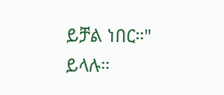ይቻል ነበር።" ይላሉ።